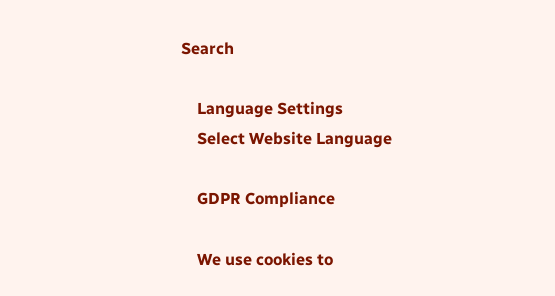Search

    Language Settings
    Select Website Language

    GDPR Compliance

    We use cookies to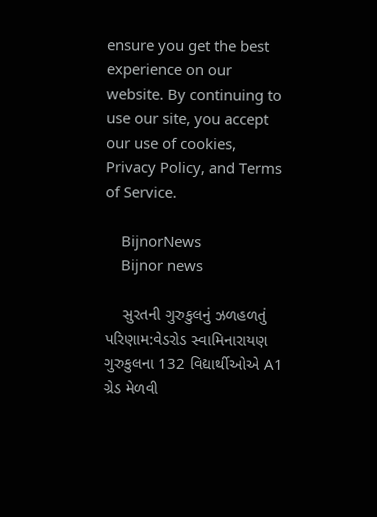ensure you get the best experience on our website. By continuing to use our site, you accept our use of cookies, Privacy Policy, and Terms of Service.

    BijnorNews
    Bijnor news

    સુરતની ગુરુકુલનું ઝળહળતું પરિણામ:વેડરોડ સ્વામિનારાયણ ગુરુકુલના 132 વિદ્યાર્થીઓએ A1 ગ્રેડ મેળવી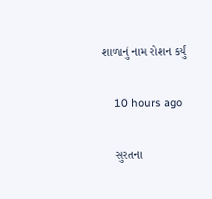શાળાનું નામ રોશન કર્યું

    10 hours ago

    સુરતના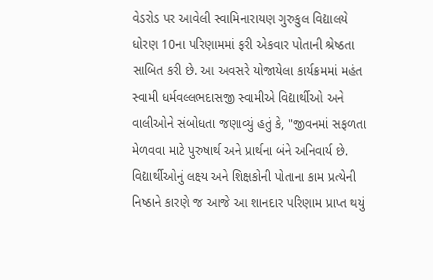વેડરોડ પર આવેલી સ્વામિનારાયણ ગુરુકુલ વિદ્યાલયે ધોરણ 10ના પરિણામમાં ફરી એકવાર પોતાની શ્રેષ્ઠતા સાબિત કરી છે. આ અવસરે યોજાયેલા કાર્યક્રમમાં મહંત સ્વામી ધર્મવલ્લભદાસજી સ્વામીએ વિદ્યાર્થીઓ અને વાલીઓને સંબોધતા જણાવ્યું હતું કે, "જીવનમાં સફળતા મેળવવા માટે પુરુષાર્થ અને પ્રાર્થના બંને અનિવાર્ય છે. વિદ્યાર્થીઓનું લક્ષ્ય અને શિક્ષકોની પોતાના કામ પ્રત્યેની નિષ્ઠાને કારણે જ આજે આ શાનદાર પરિણામ પ્રાપ્ત થયું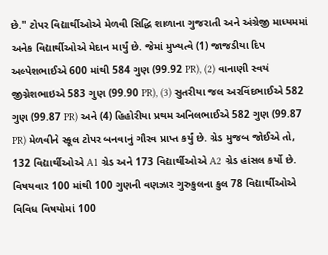છે." ટોપર વિદ્યાર્થીઓએ મેળવી સિદ્ધિ શાળાના ગુજરાતી અને અંગ્રેજી માધ્યમમાં અનેક વિદ્યાર્થીઓએ મેદાન માર્યું છે. જેમાં મુખ્યત્વે (1) જાજડીયા દિપ અલ્પેશભાઈએ 600 માંથી 584 ગુણ (99.92 PR), (2) વાનાણી સ્વયં જીગ્નેશભાઇએ 583 ગુણ (99.90 PR), (3) સુતરીયા જલ અરવિંદભાઈએ 582 ગુણ (99.87 PR) અને (4) હિહોરીયા પ્રથમ અનિલભાઈએ 582 ગુણ (99.87 PR) મેળવીને સ્કૂલ ટોપર બનવાનું ગૌરવ પ્રાપ્ત કર્યું છે. ગ્રેડ મુજબ જોઈએ તો, 132 વિદ્યાર્થીઓએ A1 ગ્રેડ અને 173 વિદ્યાર્થીઓએ A2 ગ્રેડ હાંસલ કર્યો છે. વિષયવાર 100 માંથી 100 ગુણની વણઝાર ગુરુકુલના કુલ 78 વિદ્યાર્થીઓએ વિવિધ વિષયોમાં 100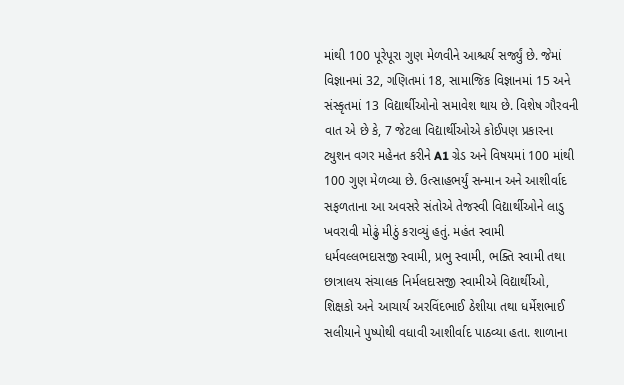માંથી 100 પૂરેપૂરા ગુણ મેળવીને આશ્ચર્ય સર્જ્યું છે. જેમાં વિજ્ઞાનમાં 32, ગણિતમાં 18, સામાજિક વિજ્ઞાનમાં 15 અને સંસ્કૃતમાં 13 વિદ્યાર્થીઓનો સમાવેશ થાય છે. વિશેષ ગૌરવની વાત એ છે કે, 7 જેટલા વિદ્યાર્થીઓએ કોઈપણ પ્રકારના ટ્યુશન વગર મહેનત કરીને A1 ગ્રેડ અને વિષયમાં 100 માંથી 100 ગુણ મેળવ્યા છે. ઉત્સાહભર્યું સન્માન અને આશીર્વાદ સફળતાના આ અવસરે સંતોએ તેજસ્વી વિદ્યાર્થીઓને લાડુ ખવરાવી મોઢું મીઠું કરાવ્યું હતું. મહંત સ્વામી ધર્મવલ્લભદાસજી સ્વામી, પ્રભુ સ્વામી, ભક્તિ સ્વામી તથા છાત્રાલય સંચાલક નિર્મલદાસજી સ્વામીએ વિદ્યાર્થીઓ, શિક્ષકો અને આચાર્ય અરવિંદભાઈ ઠેશીયા તથા ધર્મેશભાઈ સલીયાને પુષ્પોથી વધાવી આશીર્વાદ પાઠવ્યા હતા. શાળાના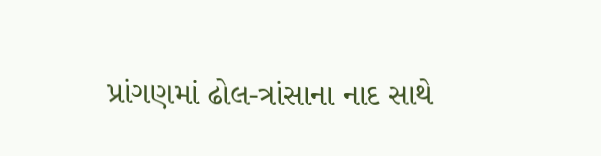પ્રાંગણમાં ઢોલ-ત્રાંસાના નાદ સાથે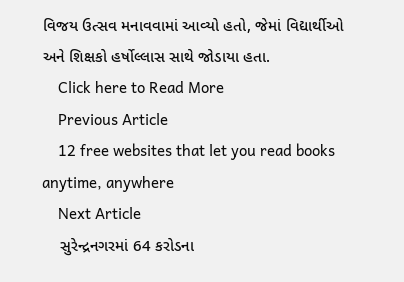વિજય ઉત્સવ મનાવવામાં આવ્યો હતો, જેમાં વિદ્યાર્થીઓ અને શિક્ષકો હર્ષોલ્લાસ સાથે જોડાયા હતા.
    Click here to Read More
    Previous Article
    12 free websites that let you read books anytime, anywhere
    Next Article
    સુરેન્દ્રનગરમાં 64 કરોડના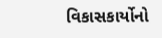વિકાસકાર્યોનો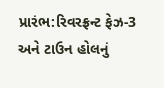પ્રારંભ:રિવરફ્રન્ટ ફેઝ-3 અને ટાઉન હોલનું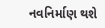નવનિર્માણ થશે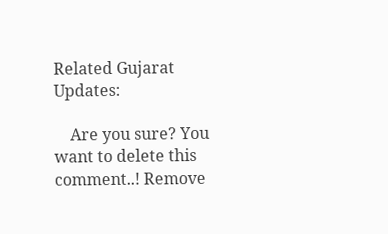Related Gujarat Updates:

    Are you sure? You want to delete this comment..! Remove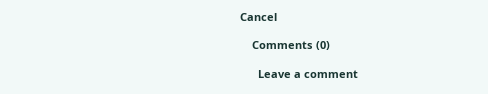Cancel

    Comments (0)

      Leave a comment